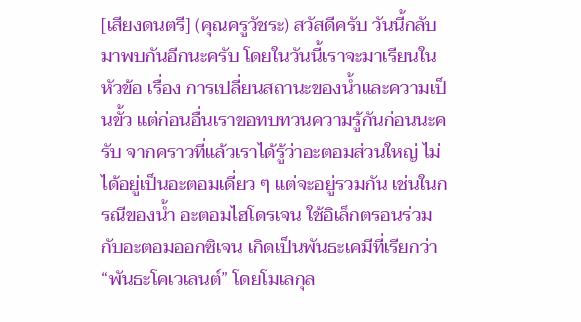[เสียงดนตรี] (คุณครูวัชระ) สวัสดีครับ วันนี้กลับมาพบกันอีกนะครับ โดยในวันนี้เราจะมาเรียนในหัวข้อ เรื่อง การเปลี่ยนสถานะของน้ำและความเป็นขั้ว แต่ก่อนอื่นเราขอทบทวนความรู้กันก่อนนะครับ จากคราวที่แล้วเราได้รู้ว่าอะตอมส่วนใหญ่ ไม่ได้อยู่เป็นอะตอมเดี่ยว ๆ แต่จะอยู่รวมกัน เช่นในกรณีของน้ำ อะตอมไฮโดรเจน ใช้อิเล็กตรอนร่วมกับอะตอมออกซิเจน เกิดเป็นพันธะเคมีที่เรียกว่า “พันธะโคเวเลนต์” โดยโมเลกุล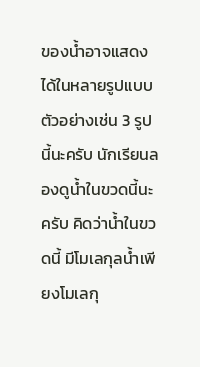ของน้ำอาจแสดงได้ในหลายรูปแบบ ตัวอย่างเช่น 3 รูปนี้นะครับ นักเรียนลองดูน้ำในขวดนี้นะครับ คิดว่าน้ำในขวดนี้ มีโมเลกุลน้ำเพียงโมเลกุ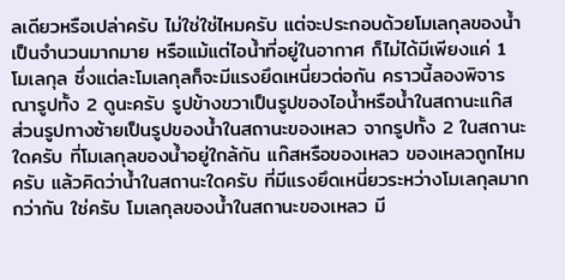ลเดียวหรือเปล่าครับ ไม่ใช่ใช่ไหมครับ แต่จะประกอบด้วยโมเลกุลของน้ำ เป็นจำนวนมากมาย หรือแม้แต่ไอน้ำที่อยู่ในอากาศ ก็ไม่ได้มีเพียงแค่ 1 โมเลกุล ซึ่งแต่ละโมเลกุลก็จะมีแรงยึดเหนี่ยวต่อกัน คราวนี้ลองพิจารณารูปทั้ง 2 ดูนะครับ รูปข้างขวาเป็นรูปของไอน้ำหรือน้ำในสถานะแก๊ส ส่วนรูปทางซ้ายเป็นรูปของน้ำในสถานะของเหลว จากรูปทั้ง 2 ในสถานะใดครับ ที่โมเลกุลของน้ำอยู่ใกล้กัน แก๊สหรือของเหลว ของเหลวถูกไหมครับ แล้วคิดว่าน้ำในสถานะใดครับ ที่มีแรงยึดเหนี่ยวระหว่างโมเลกุลมากกว่ากัน ใช่ครับ โมเลกุลของน้ำในสถานะของเหลว มี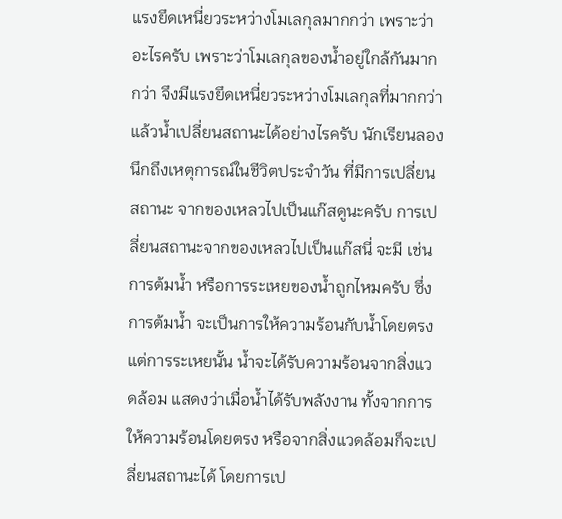แรงยึดเหนี่ยวระหว่างโมเลกุลมากกว่า เพราะว่าอะไรครับ เพราะว่าโมเลกุลของน้ำอยู่ใกล้กันมากกว่า จึงมีแรงยึดเหนี่ยวระหว่างโมเลกุลที่มากกว่า แล้วน้ำเปลี่ยนสถานะได้อย่างไรครับ นักเรียนลองนึกถึงเหตุการณ์ในชีวิตประจำวัน ที่มีการเปลี่ยนสถานะ จากของเหลวไปเป็นแก๊สดูนะครับ การเปลี่ยนสถานะจากของเหลวไปเป็นแก๊สนี่ จะมี เช่น การต้มน้ำ หรือการระเหยของน้ำถูกไหมครับ ซึ่งการต้มน้ำ จะเป็นการให้ความร้อนกับน้ำโดยตรง แต่การระเหยนั้น น้ำจะได้รับความร้อนจากสิ่งแวดล้อม แสดงว่าเมื่อน้ำได้รับพลังงาน ทั้งจากการให้ความร้อนโดยตรง หรือจากสิ่งแวดล้อมก็จะเปลี่ยนสถานะได้ โดยการเป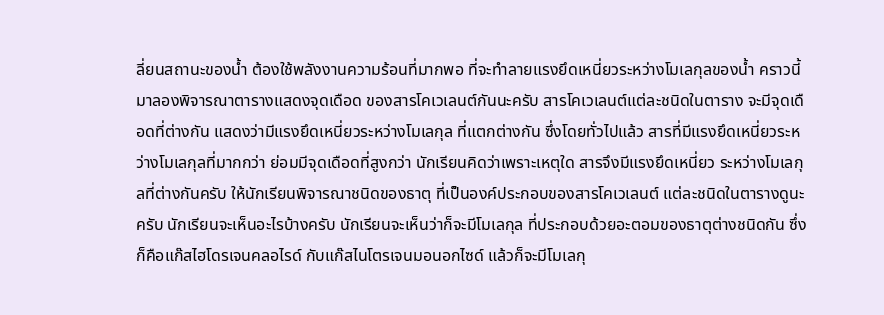ลี่ยนสถานะของน้ำ ต้องใช้พลังงานความร้อนที่มากพอ ที่จะทำลายแรงยึดเหนี่ยวระหว่างโมเลกุลของน้ำ คราวนี้มาลองพิจารณาตารางแสดงจุดเดือด ของสารโคเวเลนต์กันนะครับ สารโคเวเลนต์แต่ละชนิดในตาราง จะมีจุดเดือดที่ต่างกัน แสดงว่ามีแรงยึดเหนี่ยวระหว่างโมเลกุล ที่แตกต่างกัน ซึ่งโดยทั่วไปแล้ว สารที่มีแรงยึดเหนี่ยวระหว่างโมเลกุลที่มากกว่า ย่อมมีจุดเดือดที่สูงกว่า นักเรียนคิดว่าเพราะเหตุใด สารจึงมีแรงยึดเหนี่ยว ระหว่างโมเลกุลที่ต่างกันครับ ให้นักเรียนพิจารณาชนิดของธาตุ ที่เป็นองค์ประกอบของสารโคเวเลนต์ แต่ละชนิดในตารางดูนะครับ นักเรียนจะเห็นอะไรบ้างครับ นักเรียนจะเห็นว่าก็จะมีโมเลกุล ที่ประกอบด้วยอะตอมของธาตุต่างชนิดกัน ซึ่งก็คือแก๊สไฮโดรเจนคลอไรด์ กับแก๊สไนโตรเจนมอนอกไซด์ แล้วก็จะมีโมเลกุ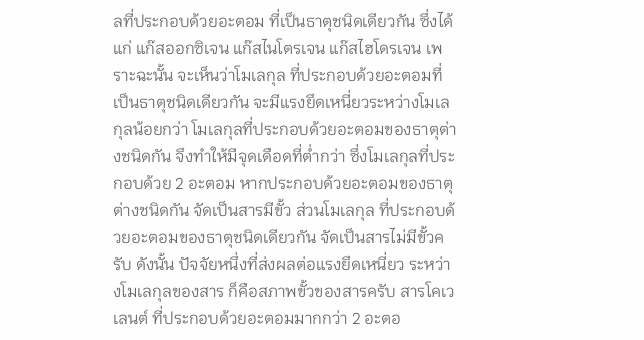ลที่ประกอบด้วยอะตอม ที่เป็นธาตุชนิดเดียวกัน ซึ่งได้แก่ แก๊สออกซิเจน แก๊สไนโตรเจน แก๊สไฮโดรเจน เพราะฉะนั้น จะเห็นว่าโมเลกุล ที่ประกอบด้วยอะตอมที่เป็นธาตุชนิดเดียวกัน จะมีแรงยึดเหนี่ยวระหว่างโมเลกุลน้อยกว่า โมเลกุลที่ประกอบด้วยอะตอมของธาตุต่างชนิดกัน จึงทำให้มีจุดเดือดที่ต่ำกว่า ซึ่งโมเลกุลที่ประกอบด้วย 2 อะตอม หากประกอบด้วยอะตอมของธาตุต่างชนิดกัน จัดเป็นสารมีขั้ว ส่วนโมเลกุล ที่ประกอบด้วยอะตอมของธาตุชนิดเดียวกัน จัดเป็นสารไม่มีขั้วครับ ดังนั้น ปัจจัยหนึ่งที่ส่งผลต่อแรงยึดเหนี่ยว ระหว่างโมเลกุลของสาร ก็คือสภาพขั้วของสารครับ สารโคเวเลนต์ ที่ประกอบด้วยอะตอมมากกว่า 2 อะตอ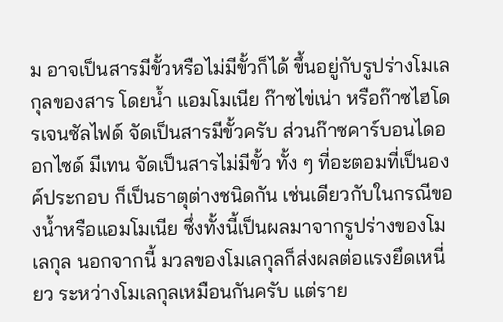ม อาจเป็นสารมีขั้วหรือไม่มีขั้วก็ได้ ขึ้นอยู่กับรูปร่างโมเลกุลของสาร โดยน้ำ แอมโมเนีย ก๊าซไข่เน่า หรือก๊าซไฮโดรเจนซัลไฟด์ จัดเป็นสารมีขั้วครับ ส่วนก๊าซคาร์บอนไดออกไซด์ มีเทน จัดเป็นสารไม่มีขั้ว ทั้ง ๆ ที่อะตอมที่เป็นองค์ประกอบ ก็เป็นธาตุต่างชนิดกัน เช่นเดียวกับในกรณีของน้ำหรือแอมโมเนีย ซึ่งทั้งนี้เป็นผลมาจากรูปร่างของโมเลกุล นอกจากนี้ มวลของโมเลกุลก็ส่งผลต่อแรงยึดเหนี่ยว ระหว่างโมเลกุลเหมือนกันครับ แต่ราย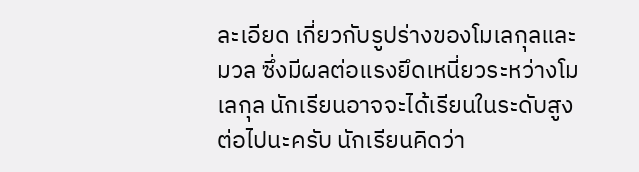ละเอียด เกี่ยวกับรูปร่างของโมเลกุลและมวล ซึ่งมีผลต่อแรงยึดเหนี่ยวระหว่างโมเลกุล นักเรียนอาจจะได้เรียนในระดับสูงต่อไปนะครับ นักเรียนคิดว่า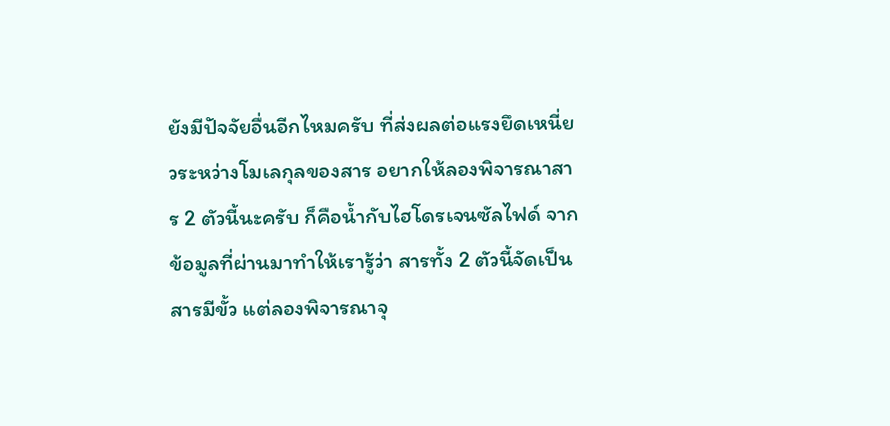ยังมีปัจจัยอื่นอีกไหมครับ ที่ส่งผลต่อแรงยึดเหนี่ยวระหว่างโมเลกุลของสาร อยากให้ลองพิจารณาสาร 2 ตัวนี้นะครับ ก็คือน้ำกับไฮโดรเจนซัลไฟด์ จากข้อมูลที่ผ่านมาทำให้เรารู้ว่า สารทั้ง 2 ตัวนี้จัดเป็นสารมีขั้ว แต่ลองพิจารณาจุ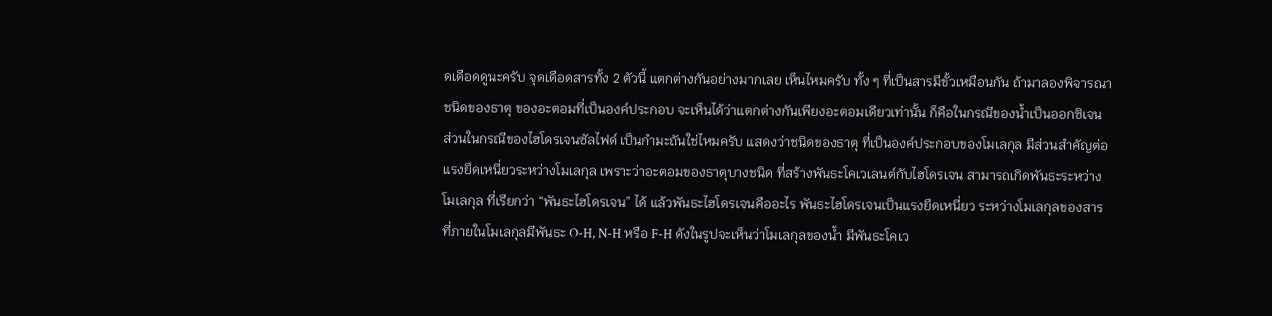ดเดือดดูนะครับ จุดเดือดสารทั้ง 2 ตัวนี้ แตกต่างกันอย่างมากเลย เห็นไหมครับ ทั้ง ๆ ที่เป็นสารมีขั้วเหมือนกัน ถ้ามาลองพิจารณาชนิดของธาตุ ของอะตอมที่เป็นองค์ประกอบ จะเห็นได้ว่าแตกต่างกันเพียงอะตอมเดียวเท่านั้น ก็คือในกรณีของน้ำเป็นออกซิเจน ส่วนในกรณีของไฮโดรเจนซัลไฟด์ เป็นกำมะถันใช่ไหมครับ แสดงว่าชนิดของธาตุ ที่เป็นองค์ประกอบของโมเลกุล มีส่วนสำคัญต่อแรงยึดเหนี่ยวระหว่างโมเลกุล เพราะว่าอะตอมของธาตุบางชนิด ที่สร้างพันธะโคเวเลนต์กับไฮโดรเจน สามารถเกิดพันธะระหว่างโมเลกุล ที่เรียกว่า “พันธะไฮโดรเจน” ได้ แล้วพันธะไฮโดรเจนคืออะไร พันธะไฮโดรเจนเป็นแรงยึดเหนี่ยว ระหว่างโมเลกุลของสาร ที่ภายในโมเลกุลมีพันธะ O-H, N-H หรือ F-H ดังในรูปจะเห็นว่าโมเลกุลของน้ำ มีพันธะโคเว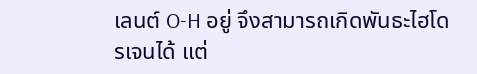เลนต์ O-H อยู่ จึงสามารถเกิดพันธะไฮโดรเจนได้ แต่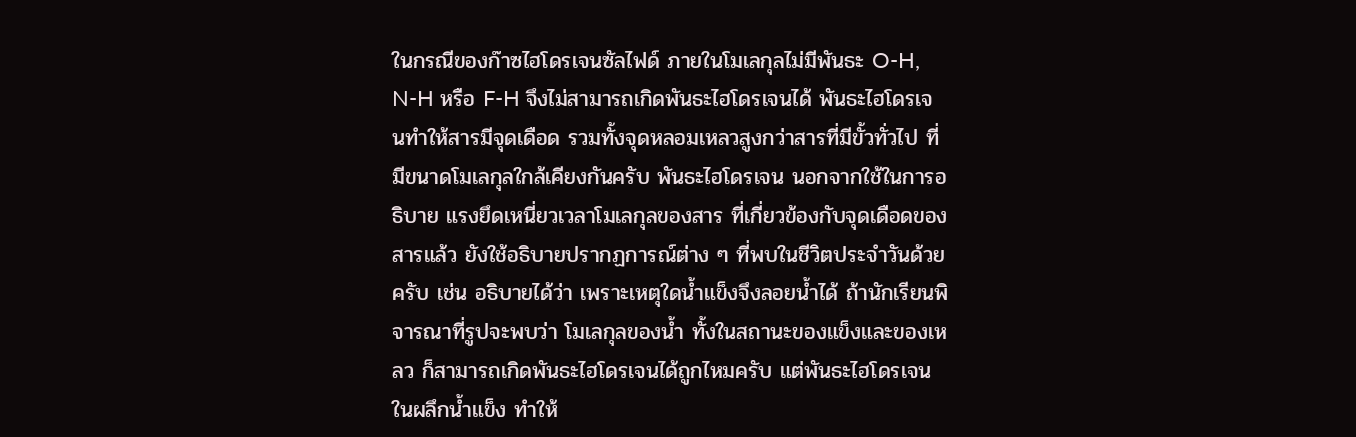ในกรณีของก๊าซไฮโดรเจนซัลไฟด์ ภายในโมเลกุลไม่มีพันธะ O-H, N-H หรือ F-H จึงไม่สามารถเกิดพันธะไฮโดรเจนได้ พันธะไฮโดรเจนทำให้สารมีจุดเดือด รวมทั้งจุดหลอมเหลวสูงกว่าสารที่มีขั้วทั่วไป ที่มีขนาดโมเลกุลใกล้เคียงกันครับ พันธะไฮโดรเจน นอกจากใช้ในการอธิบาย แรงยึดเหนี่ยวเวลาโมเลกุลของสาร ที่เกี่ยวข้องกับจุดเดือดของสารแล้ว ยังใช้อธิบายปรากฏการณ์ต่าง ๆ ที่พบในชีวิตประจำวันด้วยครับ เช่น อธิบายได้ว่า เพราะเหตุใดน้ำแข็งจึงลอยน้ำได้ ถ้านักเรียนพิจารณาที่รูปจะพบว่า โมเลกุลของน้ำ ทั้งในสถานะของแข็งและของเหลว ก็สามารถเกิดพันธะไฮโดรเจนได้ถูกไหมครับ แต่พันธะไฮโดรเจนในผลึกน้ำแข็ง ทำให้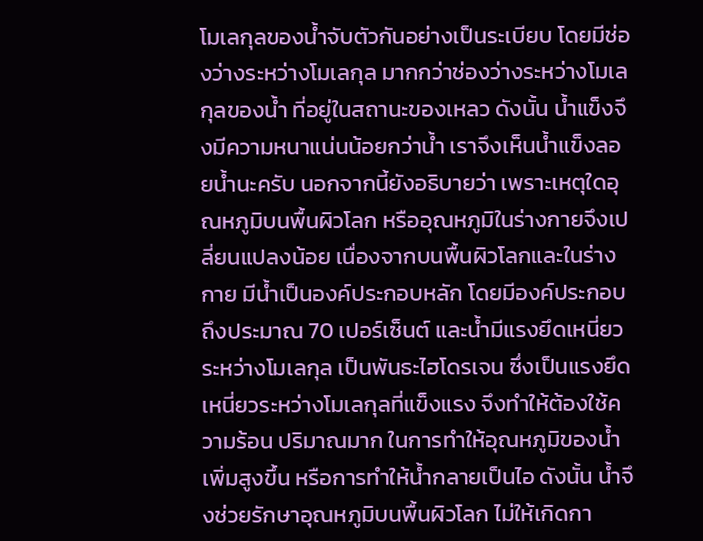โมเลกุลของน้ำจับตัวกันอย่างเป็นระเบียบ โดยมีช่องว่างระหว่างโมเลกุล มากกว่าช่องว่างระหว่างโมเลกุลของน้ำ ที่อยู่ในสถานะของเหลว ดังนั้น น้ำแข็งจึงมีความหนาแน่นน้อยกว่าน้ำ เราจึงเห็นน้ำแข็งลอยน้ำนะครับ นอกจากนี้ยังอธิบายว่า เพราะเหตุใดอุณหภูมิบนพื้นผิวโลก หรืออุณหภูมิในร่างกายจึงเปลี่ยนแปลงน้อย เนื่องจากบนพื้นผิวโลกและในร่างกาย มีน้ำเป็นองค์ประกอบหลัก โดยมีองค์ประกอบถึงประมาณ 70 เปอร์เซ็นต์ และน้ำมีแรงยึดเหนี่ยวระหว่างโมเลกุล เป็นพันธะไฮโดรเจน ซึ่งเป็นแรงยึดเหนี่ยวระหว่างโมเลกุลที่แข็งแรง จึงทำให้ต้องใช้ความร้อน ปริมาณมาก ในการทำให้อุณหภูมิของน้ำเพิ่มสูงขึ้น หรือการทำให้น้ำกลายเป็นไอ ดังนั้น น้ำจึงช่วยรักษาอุณหภูมิบนพื้นผิวโลก ไม่ให้เกิดกา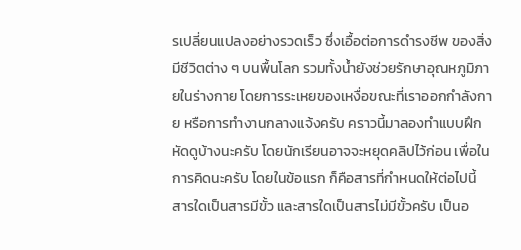รเปลี่ยนแปลงอย่างรวดเร็ว ซึ่งเอื้อต่อการดำรงชีพ ของสิ่งมีชีวิตต่าง ๆ บนพื้นโลก รวมทั้งน้ำยังช่วยรักษาอุณหภูมิภายในร่างกาย โดยการระเหยของเหงื่อขณะที่เราออกกำลังกาย หรือการทำงานกลางแจ้งครับ คราวนี้มาลองทำแบบฝึกหัดดูบ้างนะครับ โดยนักเรียนอาจจะหยุดคลิปไว้ก่อน เพื่อในการคิดนะครับ โดยในข้อแรก ก็คือสารที่กำหนดให้ต่อไปนี้ สารใดเป็นสารมีขั้ว และสารใดเป็นสารไม่มีขั้วครับ เป็นอ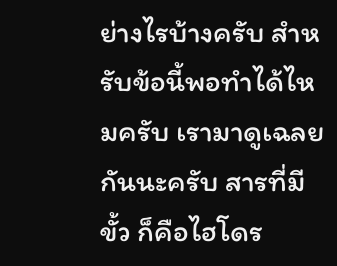ย่างไรบ้างครับ สำหรับข้อนี้พอทำได้ไหมครับ เรามาดูเฉลยกันนะครับ สารที่มีขั้ว ก็คือไฮโดร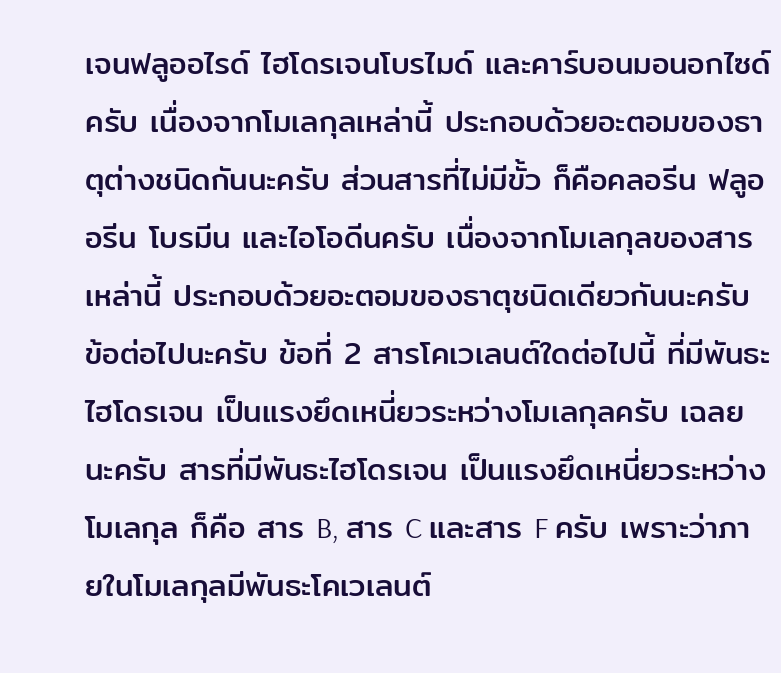เจนฟลูออไรด์ ไฮโดรเจนโบรไมด์ และคาร์บอนมอนอกไซด์ครับ เนื่องจากโมเลกุลเหล่านี้ ประกอบด้วยอะตอมของธาตุต่างชนิดกันนะครับ ส่วนสารที่ไม่มีขั้ว ก็คือคลอรีน ฟลูออรีน โบรมีน และไอโอดีนครับ เนื่องจากโมเลกุลของสารเหล่านี้ ประกอบด้วยอะตอมของธาตุชนิดเดียวกันนะครับ ข้อต่อไปนะครับ ข้อที่ 2 สารโคเวเลนต์ใดต่อไปนี้ ที่มีพันธะไฮโดรเจน เป็นแรงยึดเหนี่ยวระหว่างโมเลกุลครับ เฉลยนะครับ สารที่มีพันธะไฮโดรเจน เป็นแรงยึดเหนี่ยวระหว่างโมเลกุล ก็คือ สาร B, สาร C และสาร F ครับ เพราะว่าภายในโมเลกุลมีพันธะโคเวเลนต์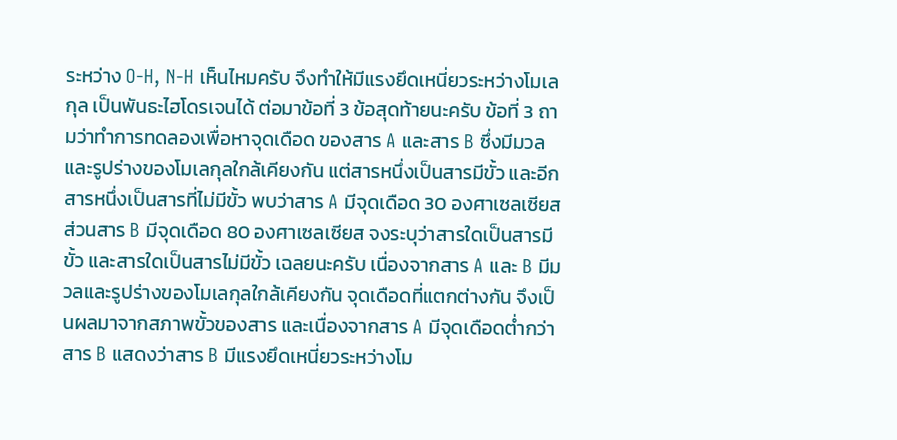ระหว่าง O-H, N-H เห็นไหมครับ จึงทำให้มีแรงยึดเหนี่ยวระหว่างโมเลกุล เป็นพันธะไฮโดรเจนได้ ต่อมาข้อที่ 3 ข้อสุดท้ายนะครับ ข้อที่ 3 ถามว่าทำการทดลองเพื่อหาจุดเดือด ของสาร A และสาร B ซึ่งมีมวลและรูปร่างของโมเลกุลใกล้เคียงกัน แต่สารหนึ่งเป็นสารมีขั้ว และอีกสารหนึ่งเป็นสารที่ไม่มีขั้ว พบว่าสาร A มีจุดเดือด 30 องศาเซลเซียส ส่วนสาร B มีจุดเดือด 80 องศาเซลเซียส จงระบุว่าสารใดเป็นสารมีขั้ว และสารใดเป็นสารไม่มีขั้ว เฉลยนะครับ เนื่องจากสาร A และ B มีมวลและรูปร่างของโมเลกุลใกล้เคียงกัน จุดเดือดที่แตกต่างกัน จึงเป็นผลมาจากสภาพขั้วของสาร และเนื่องจากสาร A มีจุดเดือดต่ำกว่าสาร B แสดงว่าสาร B มีแรงยึดเหนี่ยวระหว่างโม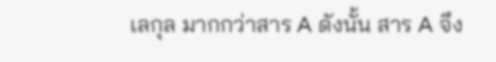เลกุล มากกว่าสาร A ดังนั้น สาร A จึง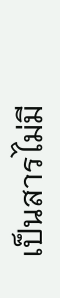เป็นสารไม่มี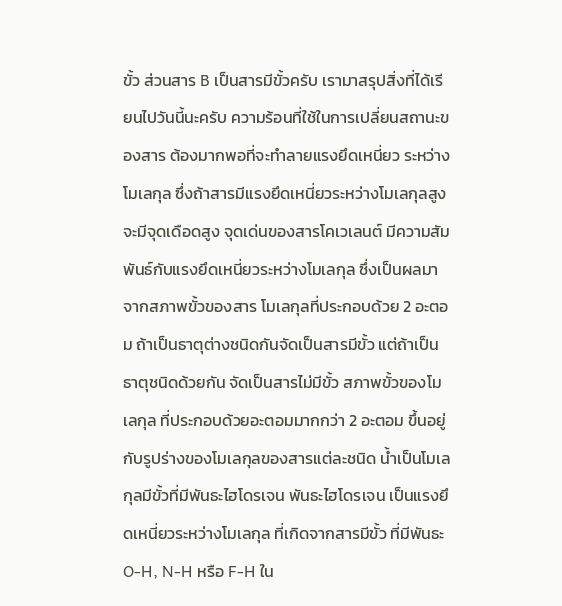ขั้ว ส่วนสาร B เป็นสารมีขั้วครับ เรามาสรุปสิ่งที่ได้เรียนไปวันนี้นะครับ ความร้อนที่ใช้ในการเปลี่ยนสถานะของสาร ต้องมากพอที่จะทำลายแรงยึดเหนี่ยว ระหว่างโมเลกุล ซึ่งถ้าสารมีแรงยึดเหนี่ยวระหว่างโมเลกุลสูง จะมีจุดเดือดสูง จุดเด่นของสารโคเวเลนต์ มีความสัมพันธ์กับแรงยึดเหนี่ยวระหว่างโมเลกุล ซึ่งเป็นผลมาจากสภาพขั้วของสาร โมเลกุลที่ประกอบด้วย 2 อะตอม ถ้าเป็นธาตุต่างชนิดกันจัดเป็นสารมีขั้ว แต่ถ้าเป็นธาตุชนิดด้วยกัน จัดเป็นสารไม่มีขั้ว สภาพขั้วของโมเลกุล ที่ประกอบด้วยอะตอมมากกว่า 2 อะตอม ขึ้นอยู่กับรูปร่างของโมเลกุลของสารแต่ละชนิด น้ำเป็นโมเลกุลมีขั้วที่มีพันธะไฮโดรเจน พันธะไฮโดรเจน เป็นแรงยึดเหนี่ยวระหว่างโมเลกุล ที่เกิดจากสารมีขั้ว ที่มีพันธะ O-H, N-H หรือ F-H ใน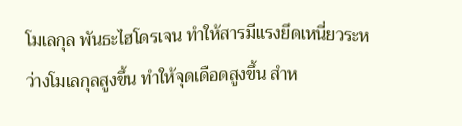โมเลกุล พันธะไฮโดรเจน ทำให้สารมีแรงยึดเหนี่ยวระหว่างโมเลกุลสูงขึ้น ทำให้จุดเดือดสูงขึ้น สำห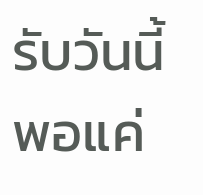รับวันนี้พอแค่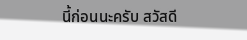นี้ก่อนนะครับ สวัสดี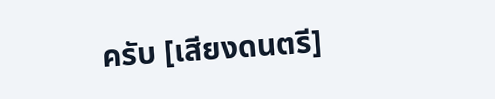ครับ [เสียงดนตรี]